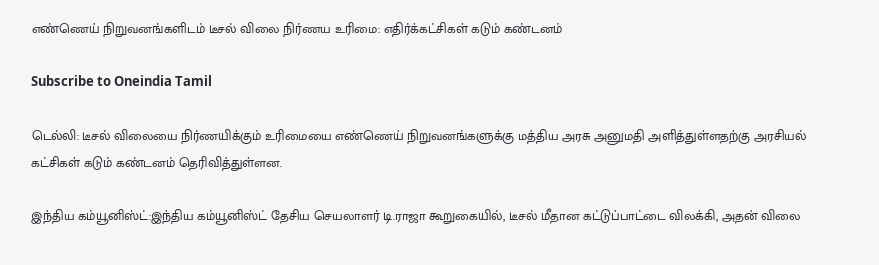எண்ணெய் நிறுவனங்களிடம் டீசல் விலை நிர்ணய உரிமை: எதிர்க்கட்சிகள் கடும் கண்டனம்

Subscribe to Oneindia Tamil

டெல்லி: டீசல் விலையை நிர்ணயிக்கும் உரிமையை எண்ணெய் நிறுவனங்களுக்கு மத்திய அரசு அனுமதி அளித்துள்ளதற்கு அரசியல் கட்சிகள் கடும் கண்டனம் தெரிவித்துள்ளன.

இந்திய கம்யூனிஸ்ட்:இந்திய கம்யூனிஸ்ட் தேசிய செயலாளர் டி.ராஜா கூறுகையில், டீசல் மீதான கட்டுப்பாட்டை விலக்கி, அதன் விலை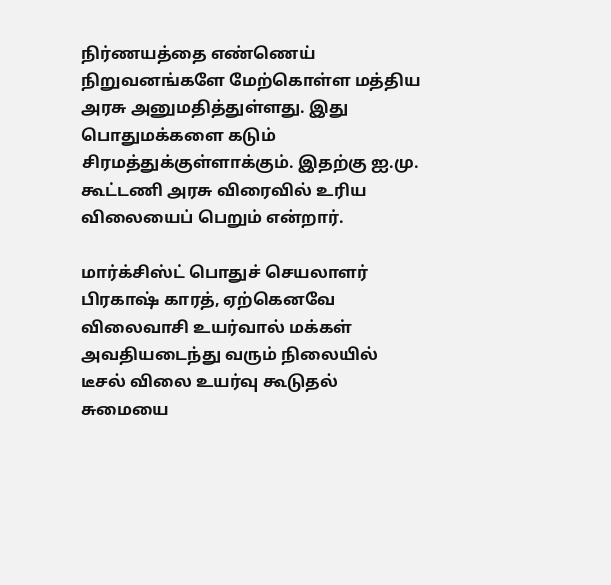நிர்ணயத்தை எண்ணெய் நிறுவனங்களே மேற்கொள்ள மத்திய அரசு அனுமதித்துள்ளது. இது பொதுமக்களை கடும் சிரமத்துக்குள்ளாக்கும். இதற்கு ஐ.மு. கூட்டணி அரசு விரைவில் உரிய விலையைப் பெறும் என்றார்.

மார்க்சிஸ்ட் பொதுச் செயலாளர் பிரகாஷ் காரத், ஏற்கெனவே விலைவாசி உயர்வால் மக்கள் அவதியடைந்து வரும் நிலையில் டீசல் விலை உயர்வு கூடுதல் சுமையை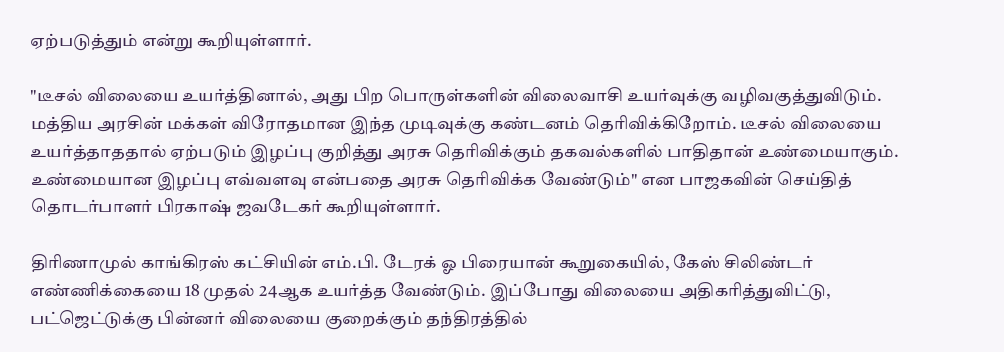ஏற்படுத்தும் என்று கூறியுள்ளார்.

"டீசல் விலையை உயர்த்தினால், அது பிற பொருள்களின் விலைவாசி உயர்வுக்கு வழிவகுத்துவிடும். மத்திய அரசின் மக்கள் விரோதமான இந்த முடிவுக்கு கண்டனம் தெரிவிக்கிறோம். டீசல் விலையை உயர்த்தாததால் ஏற்படும் இழப்பு குறித்து அரசு தெரிவிக்கும் தகவல்களில் பாதிதான் உண்மையாகும். உண்மையான இழப்பு எவ்வளவு என்பதை அரசு தெரிவிக்க வேண்டும்" என பாஜகவின் செய்தித் தொடர்பாளர் பிரகாஷ் ஜவடேகர் கூறியுள்ளார்.

திரிணாமுல் காங்கிரஸ் கட்சியின் எம்.பி. டேரக் ஓ பிரையான் கூறுகையில், கேஸ் சிலிண்டர் எண்ணிக்கையை 18 முதல் 24ஆக உயர்த்த வேண்டும். இப்போது விலையை அதிகரித்துவிட்டு, பட்ஜெட்டுக்கு பின்னர் விலையை குறைக்கும் தந்திரத்தில்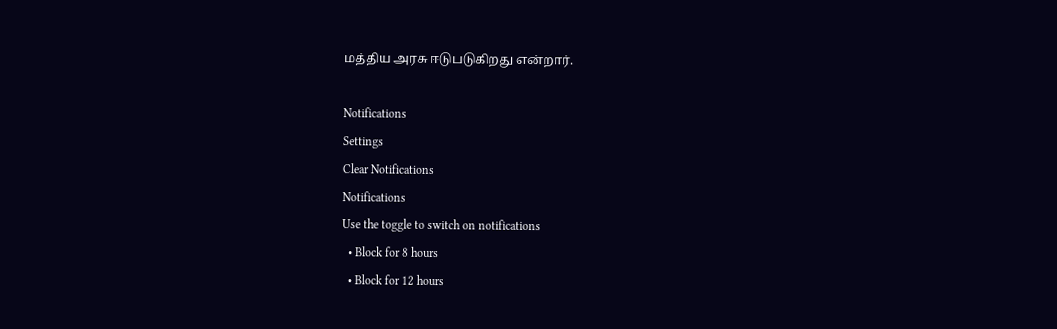மத்திய அரசு ஈடுபடுகிறது என்றார்.

Notifications
Settings
Clear Notifications
Notifications
Use the toggle to switch on notifications
  • Block for 8 hours
  • Block for 12 hours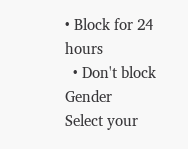• Block for 24 hours
  • Don't block
Gender
Select your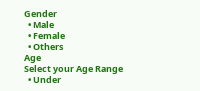Gender
  • Male
  • Female
  • Others
Age
Select your Age Range
  • Under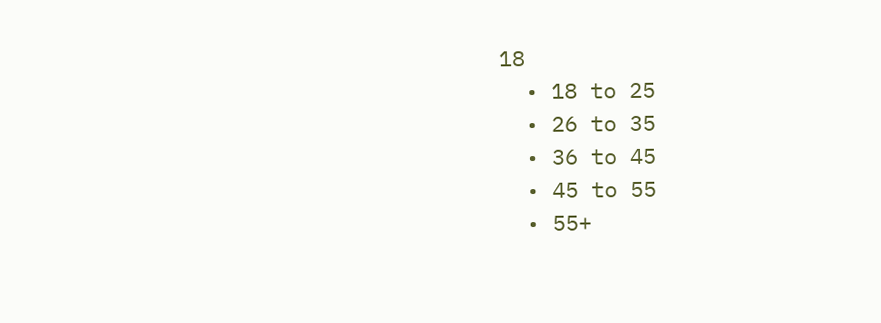18
  • 18 to 25
  • 26 to 35
  • 36 to 45
  • 45 to 55
  • 55+